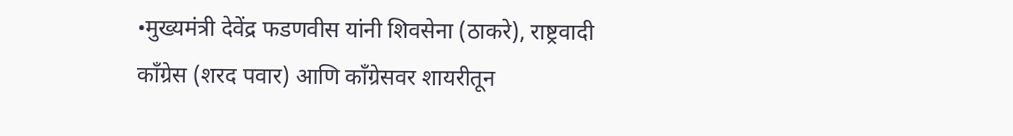•मुख्यमंत्री देवेंद्र फडणवीस यांनी शिवसेना (ठाकरे), राष्ट्रवादी काँग्रेस (शरद पवार) आणि काँग्रेसवर शायरीतून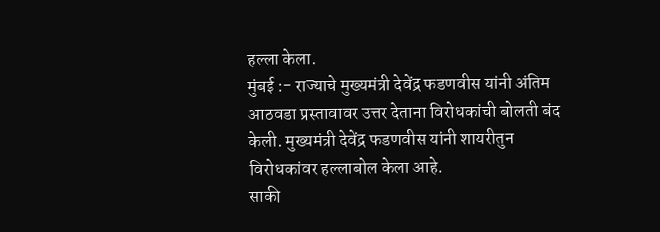हल्ला केला.
मुंबई :- राज्याचे मुख्यमंत्री देवेंद्र फडणवीस यांनी अंतिम आठवडा प्रस्तावावर उत्तर देताना विरोधकांची बोलती बंद केली. मुख्यमंत्री देवेंद्र फडणवीस यांनी शायरीतुन विरोधकांवर हल्लाबोल केला आहे.
साकी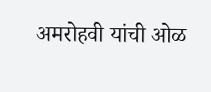अमरोहवी यांची ओळ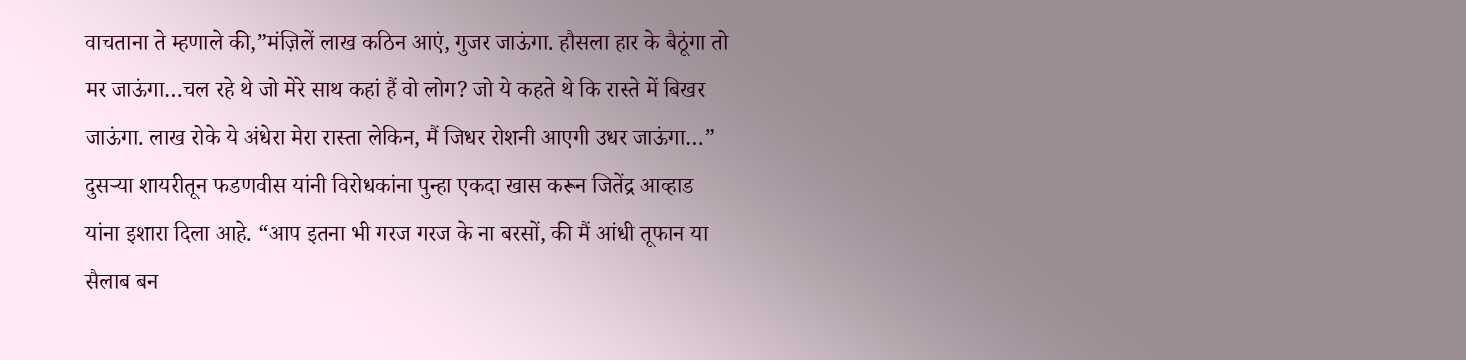वाचताना ते म्हणाले की,”मंज़िलें लाख कठिन आएं, गुजर जाऊंगा. हौसला हार के बैठूंगा तो मर जाऊंगा…चल रहे थे जो मेरे साथ कहां हैं वो लोग? जो ये कहते थे कि रास्ते में बिखर जाऊंगा. लाख रोके ये अंधेरा मेरा रास्ता लेकिन, मैं जिधर रोशनी आएगी उधर जाऊंगा…”
दुसऱ्या शायरीतून फडणवीस यांनी विरोधकांना पुन्हा एकदा खास करून जितेंद्र आव्हाड यांना इशारा दिला आहे. “आप इतना भी गरज गरज के ना बरसों, की मैं आंधी तूफान या सैलाब बन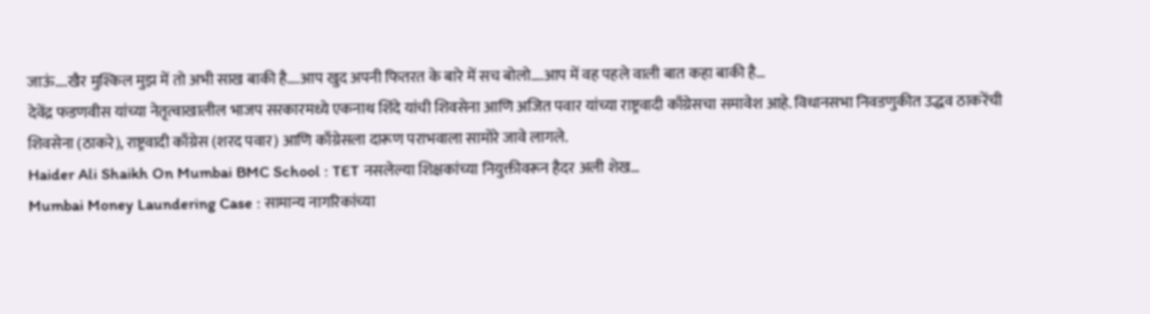जाऊं….खैर मुश्किल मुझ में तो अभी साख बाकी है….आप खुद अपनी फितरत के बारे में सच बोलो….आप में वह पहले वाली बात कहा बाकी है…
देवेंद्र फडणवीस यांच्या नेतृत्वाखालील भाजप सरकारमध्ये एकनाथ शिंदे यांची शिवसेना आणि अजित पवार यांच्या राष्ट्रवादी काँग्रेसचा समावेश आहे. विधानसभा निवडणुकीत उद्धव ठाकरेंची शिवसेना (ठाकरे), राष्ट्रवादी काँग्रेस (शरद पवार) आणि काँग्रेसला दारूण पराभवाला सामोरे जावे लागले.
Haider Ali Shaikh On Mumbai BMC School : TET नसलेल्या शिक्षकांच्या नियुक्तीवरून हैदर अली शेख…
Mumbai Money Laundering Case : सामान्य नागरिकांच्या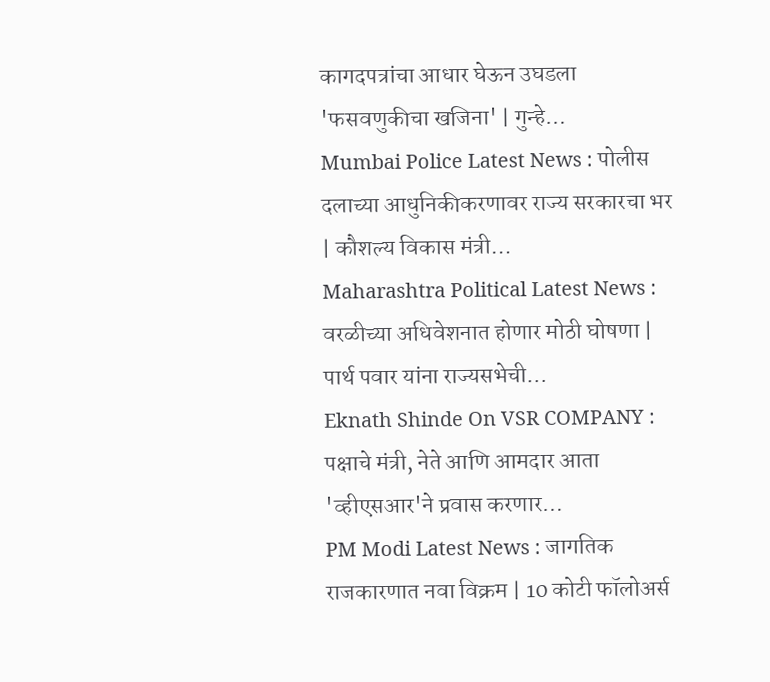कागदपत्रांचा आधार घेऊन उघडला 'फसवणुकीचा खजिना' | गुन्हे…
Mumbai Police Latest News : पोलीस दलाच्या आधुनिकीकरणावर राज्य सरकारचा भर | कौशल्य विकास मंत्री…
Maharashtra Political Latest News : वरळीच्या अधिवेशनात होणार मोठी घोषणा | पार्थ पवार यांना राज्यसभेची…
Eknath Shinde On VSR COMPANY : पक्षाचे मंत्री, नेते आणि आमदार आता 'व्हीएसआर'ने प्रवास करणार…
PM Modi Latest News : जागतिक राजकारणात नवा विक्रम | 10 कोटी फॉलोअर्स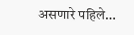असणारे पहिले…